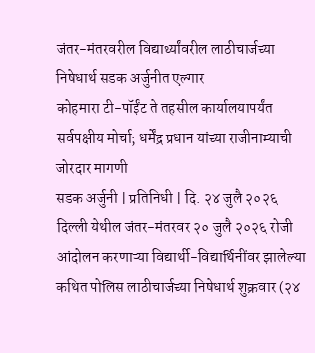जंतर-मंतरवरील विद्यार्थ्यांवरील लाठीचार्जच्या निषेधार्थ सडक अर्जुनीत एल्गार
कोहमारा टी-पॉईंट ते तहसील कार्यालयापर्यंत सर्वपक्षीय मोर्चा; धर्मेंद्र प्रधान यांच्या राजीनाम्याची जोरदार मागणी
सडक अर्जुनी | प्रतिनिधी | दि. २४ जुलै २०२६
दिल्ली येथील जंतर-मंतरवर २० जुलै २०२६ रोजी आंदोलन करणाऱ्या विद्यार्थी-विद्यार्थिनींवर झालेल्या कथित पोलिस लाठीचार्जच्या निषेधार्थ शुक्रवार (२४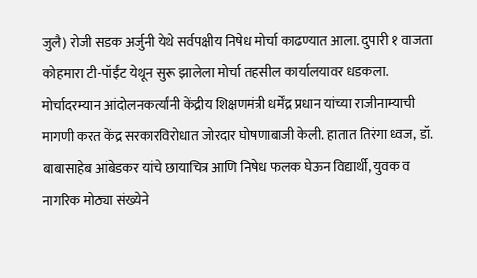जुलै) रोजी सडक अर्जुनी येथे सर्वपक्षीय निषेध मोर्चा काढण्यात आला. दुपारी १ वाजता कोहमारा टी-पॉईंट येथून सुरू झालेला मोर्चा तहसील कार्यालयावर धडकला.
मोर्चादरम्यान आंदोलनकर्त्यांनी केंद्रीय शिक्षणमंत्री धर्मेंद्र प्रधान यांच्या राजीनाम्याची मागणी करत केंद्र सरकारविरोधात जोरदार घोषणाबाजी केली. हातात तिरंगा ध्वज, डॉ. बाबासाहेब आंबेडकर यांचे छायाचित्र आणि निषेध फलक घेऊन विद्यार्थी, युवक व नागरिक मोठ्या संख्येने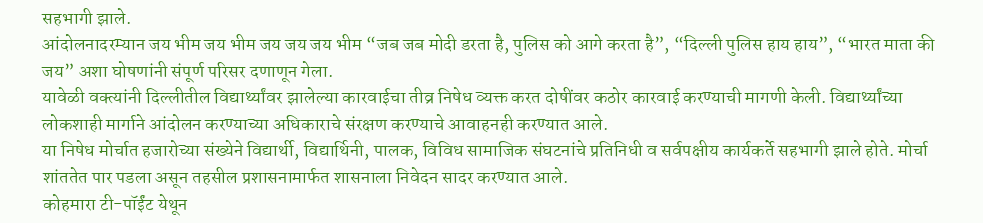सहभागी झाले.
आंदोलनादरम्यान जय भीम जय भीम जय जय जय भीम “जब जब मोदी डरता है, पुलिस को आगे करता है”, “दिल्ली पुलिस हाय हाय”, “भारत माता की जय” अशा घोषणांनी संपूर्ण परिसर दणाणून गेला.
यावेळी वक्त्यांनी दिल्लीतील विद्यार्थ्यांवर झालेल्या कारवाईचा तीव्र निषेध व्यक्त करत दोषींवर कठोर कारवाई करण्याची मागणी केली. विद्यार्थ्यांच्या लोकशाही मार्गाने आंदोलन करण्याच्या अधिकाराचे संरक्षण करण्याचे आवाहनही करण्यात आले.
या निषेध मोर्चात हजारोच्या संख्येने विद्यार्थी, विद्यार्थिनी, पालक, विविध सामाजिक संघटनांचे प्रतिनिधी व सर्वपक्षीय कार्यकर्ते सहभागी झाले होते. मोर्चा शांततेत पार पडला असून तहसील प्रशासनामार्फत शासनाला निवेदन सादर करण्यात आले.
कोहमारा टी-पॉईंट येथून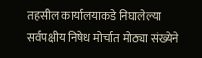तहसील कार्यालयाकडे निघालेल्या सर्वपक्षीय निषेध मोर्चात मोठ्या संख्येने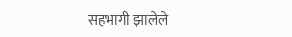सहभागी झालेले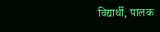विद्यार्थी, पालक